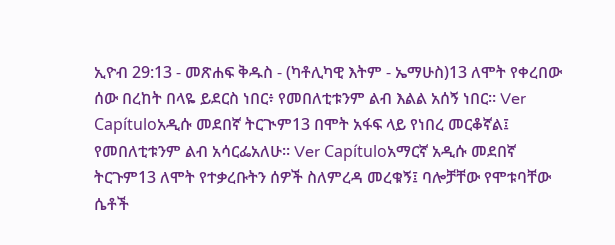ኢዮብ 29:13 - መጽሐፍ ቅዱስ - (ካቶሊካዊ እትም - ኤማሁስ)13 ለሞት የቀረበው ሰው በረከት በላዬ ይደርስ ነበር፥ የመበለቲቱንም ልብ እልል አሰኝ ነበር። Ver Capítuloአዲሱ መደበኛ ትርጒም13 በሞት አፋፍ ላይ የነበረ መርቆኛል፤ የመበለቲቱንም ልብ አሳርፌአለሁ። Ver Capítuloአማርኛ አዲሱ መደበኛ ትርጉም13 ለሞት የተቃረቡትን ሰዎች ስለምረዳ መረቁኝ፤ ባሎቻቸው የሞቱባቸው ሴቶች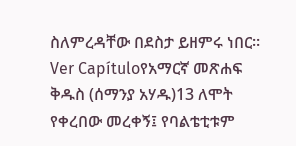ስለምረዳቸው በደስታ ይዘምሩ ነበር። Ver Capítuloየአማርኛ መጽሐፍ ቅዱስ (ሰማንያ አሃዱ)13 ለሞት የቀረበው መረቀኝ፤ የባልቴቲቱም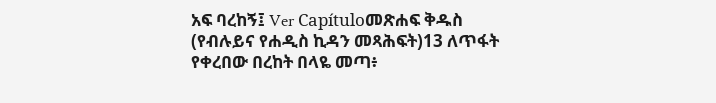አፍ ባረከኝ፤ Ver Capítuloመጽሐፍ ቅዱስ (የብሉይና የሐዲስ ኪዳን መጻሕፍት)13 ለጥፋት የቀረበው በረከት በላዬ መጣ፥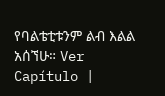የባልቴቲቱንም ልብ እልል አሰኘሁ። Ver Capítulo |